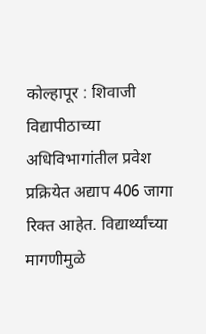कोल्हापूर : शिवाजी विद्यापीठाच्या अधिविभागांतील प्रवेश प्रक्रियेत अद्याप 406 जागा रिक्त आहेत. विद्यार्थ्यांच्या मागणीमुळे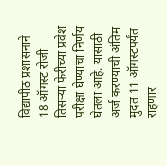विद्यापीठ प्रशासनाने 18 ऑगस्ट रोजी तिसऱ्या फेरीच्या प्रवेश परीक्षा घेण्याचा निर्णय घेतला आहे. यासाठी अर्ज करण्याची अंतिम मुदत 11 ऑगस्टपर्यंत राहणार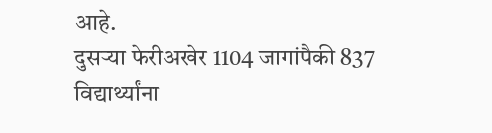आहे.
दुसऱ्या फेरीअखेर 1104 जागांपैकी 837 विद्यार्थ्यांना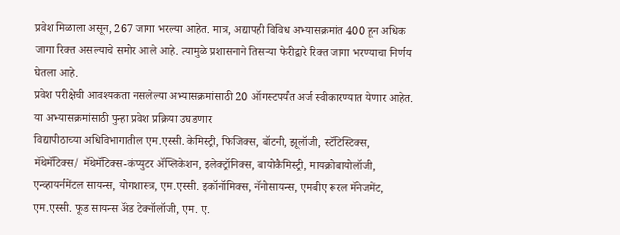प्रवेश मिळाला असून, 267 जागा भरल्या आहेत. मात्र, अद्यापही विविध अभ्यासक्रमांत 400 हून अधिक जागा रिक्त असल्याचे समोर आले आहे. त्यामुळे प्रशासनाने तिसऱ्या फेरीद्वारे रिक्त जागा भरण्याचा निर्णय घेतला आहे.
प्रवेश परीक्षेची आवश्यकता नसलेल्या अभ्यासक्रमांसाठी 20 ऑगस्टपर्यंत अर्ज स्वीकारण्यात येणार आहेत.
या अभ्यासक्रमांसाठी पुन्हा प्रवेश प्रक्रिया उघडणार
विद्यापीठाच्या अधिविभागातील एम.एस्सी. केमिस्ट्री, फिजिक्स, बॉटनी, झूलॉजी, स्टॅटिस्टिक्स, मॅथेमॅटिक्स/ मॅथेमॅटिक्स-कंप्युटर ॲप्लिकेशन, इलेक्ट्रॉनिक्स, बायोकैमिस्ट्री, मायक्रोबायोलॉजी, एन्व्हायर्नमेंटल सायन्स, योगशास्त्र, एम.एस्सी. इकॉनॉमिक्स, नॅनोसायन्स, एमबीए रूरल मॅनेजमेंट, एम.एस्सी. फूड सायन्स ॲंड टेक्नॉलॉजी, एम. ए.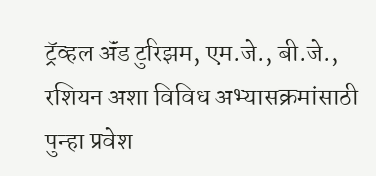ट्रॅव्हल ॲंड टुरिझम, एम.जे., बी.जे., रशियन अशा विविध अभ्यासक्रमांसाठी पुन्हा प्रवेश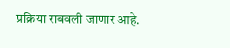प्रक्रिया राबवली जाणार आहे.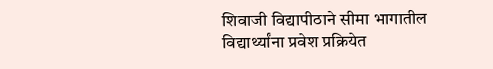शिवाजी विद्यापीठाने सीमा भागातील विद्यार्थ्यांना प्रवेश प्रक्रियेत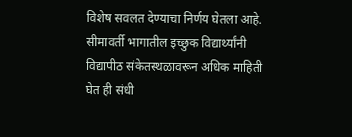विशेष सवलत देण्याचा निर्णय घेतला आहे. सीमावर्ती भागातील इच्छुक विद्यार्थ्यांनी विद्यापीठ संकेतस्थळावरून अधिक माहिती घेत ही संधी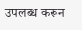उपलब्ध करून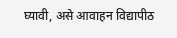घ्यावी, असे आवाहन विद्यापीठ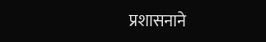प्रशासनाने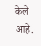केले आहे.